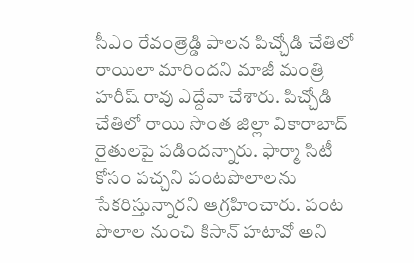సీఎం రేవంత్రెడ్డి పాలన పిచ్చోడి చేతిలో రాయిలా మారిందని మాజీ మంత్రి హరీష్ రావు ఎద్దేవా చేశారు. పిచ్చోడి చేతిలో రాయి సొంత జిల్లా వికారాబాద్ రైతులపై పడిందన్నారు. ఫార్మా సిటీ కోసం పచ్చని పంటపొలాలను సేకరిస్తున్నారని ఆగ్రహించారు. పంట పొలాల నుంచి కిసాన్ హటావో అని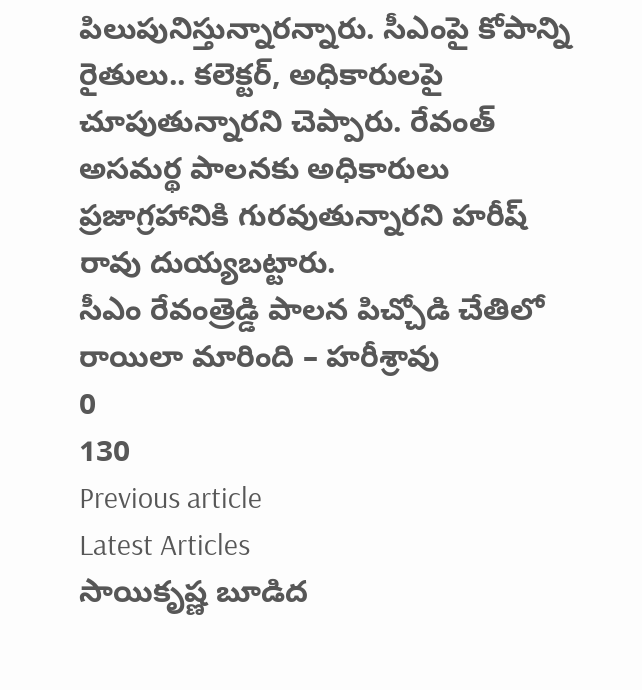పిలుపునిస్తున్నారన్నారు. సీఎంపై కోపాన్ని రైతులు.. కలెక్టర్, అధికారులపై చూపుతున్నారని చెప్పారు. రేవంత్ అసమర్థ పాలనకు అధికారులు ప్రజాగ్రహానికి గురవుతున్నారని హరీష్ రావు దుయ్యబట్టారు.
సీఎం రేవంత్రెడ్డి పాలన పిచ్చోడి చేతిలో రాయిలా మారింది – హరీశ్రావు
0
130
Previous article
Latest Articles
సాయికృష్ణ బూడిద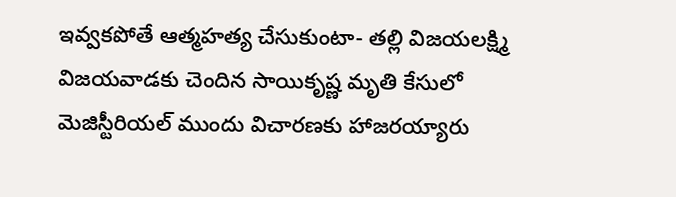ఇవ్వకపోతే ఆత్మహత్య చేసుకుంటా- తల్లి విజయలక్ష్మి
విజయవాడకు చెందిన సాయికృష్ణ మృతి కేసులో మెజిస్టీరియల్ ముందు విచారణకు హాజరయ్యారు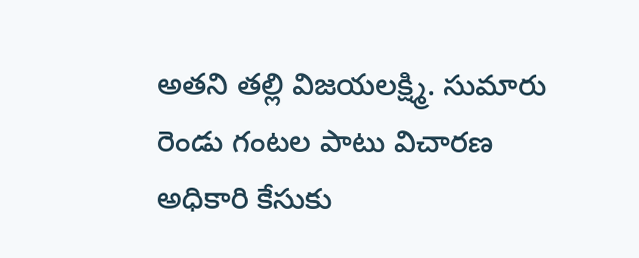అతని తల్లి విజయలక్ష్మి. సుమారు రెండు గంటల పాటు విచారణ అధికారి కేసుకు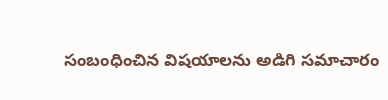సంబంధించిన విషయాలను అడిగి సమాచారం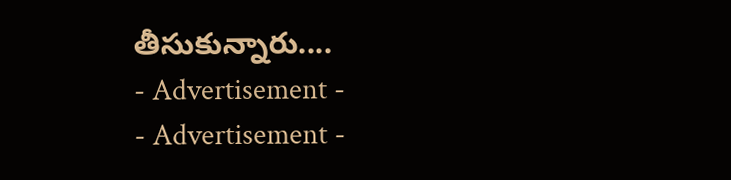తీసుకున్నారు....
- Advertisement -
- Advertisement -